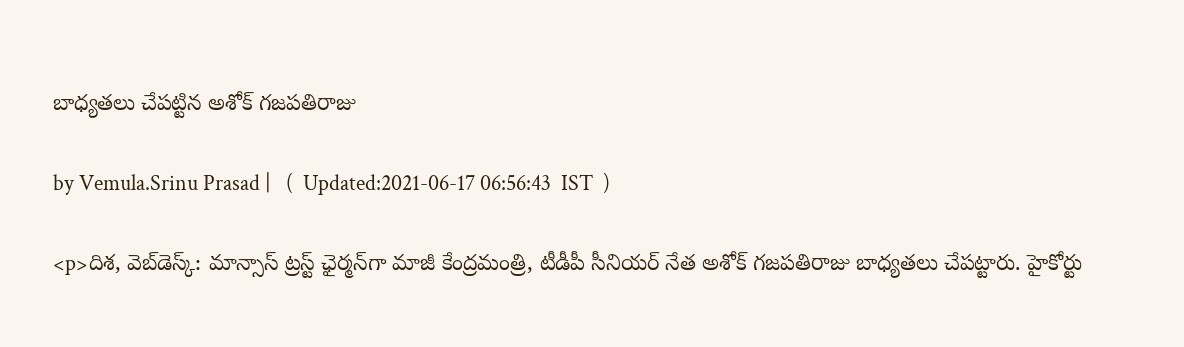బాధ్యతలు చేపట్టిన అశోక్ గజపతిరాజు

by Vemula.Srinu Prasad |   (  Updated:2021-06-17 06:56:43  IST  )

<p>దిశ, వెబ్‌డెస్క్: మాన్సాస్ ట్రస్ట్ ఛైర్మన్‌గా మాజీ కేంద్రమంత్రి, టీడీపీ సీనియర్ నేత అశోక్ గజపతిరాజు బాధ్యతలు చేపట్టారు. హైకోర్టు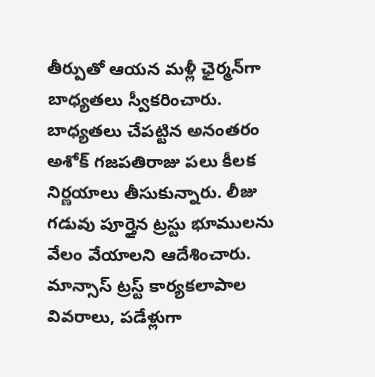తీర్పుతో ఆయన మళ్లీ ఛైర్మన్‌గా బాధ్యతలు స్వీకరించారు. బాధ్యతలు చేపట్టిన అనంతరం అశోక్ గజపతిరాజు పలు కీలక నిర్ణయాలు తీసుకున్నారు. లీజు గడువు పూర్తైన ట్రస్టు భూములను వేలం వేయాలని ఆదేశించారు. మాన్సాస్ ట్రస్ట్ కార్యకలాపాల వివరాలు, పడేళ్లుగా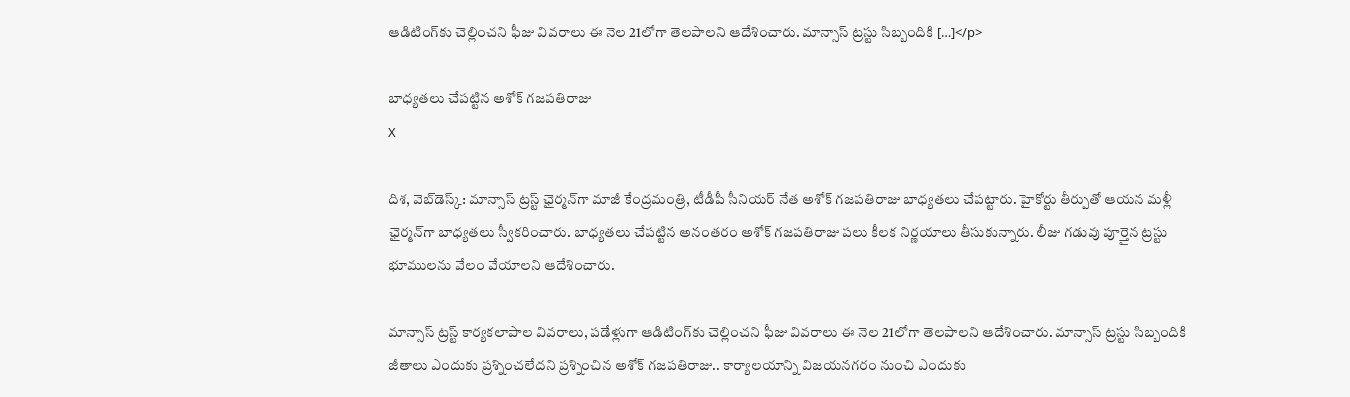ఆడిటింగ్‌కు చెల్లించని ఫీజు వివరాలు ఈ నెల 21లోగా తెలపాలని ఆదేశించారు. మాన్సాస్ ట్రస్టు సిబ్బందికి […]</p>

బాధ్యతలు చేపట్టిన అశోక్ గజపతిరాజు
X

దిశ, వెబ్‌డెస్క్: మాన్సాస్ ట్రస్ట్ ఛైర్మన్‌గా మాజీ కేంద్రమంత్రి, టీడీపీ సీనియర్ నేత అశోక్ గజపతిరాజు బాధ్యతలు చేపట్టారు. హైకోర్టు తీర్పుతో ఆయన మళ్లీ ఛైర్మన్‌గా బాధ్యతలు స్వీకరించారు. బాధ్యతలు చేపట్టిన అనంతరం అశోక్ గజపతిరాజు పలు కీలక నిర్ణయాలు తీసుకున్నారు. లీజు గడువు పూర్తైన ట్రస్టు భూములను వేలం వేయాలని ఆదేశించారు.

మాన్సాస్ ట్రస్ట్ కార్యకలాపాల వివరాలు, పడేళ్లుగా ఆడిటింగ్‌కు చెల్లించని ఫీజు వివరాలు ఈ నెల 21లోగా తెలపాలని ఆదేశించారు. మాన్సాస్ ట్రస్టు సిబ్బందికి జీతాలు ఎందుకు ప్రశ్నించలేదని ప్రశ్నించిన అశోక్ గజపతిరాజు.. కార్యాలయాన్ని విజయనగరం నుంచి ఎందుకు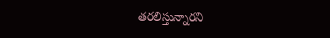తరలిస్తున్నారని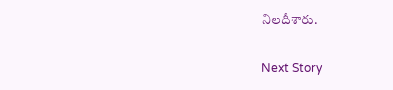నిలదీశారు.

Next Story